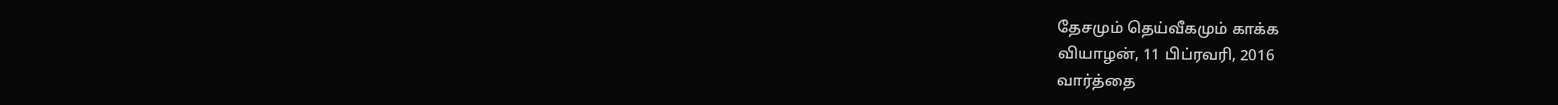தேசமும் தெய்வீகமும் காக்க
வியாழன், 11 பிப்ரவரி, 2016
வார்த்தை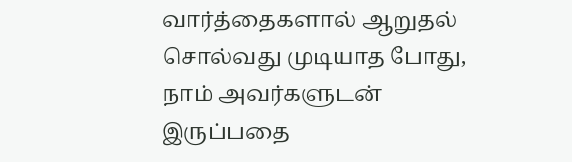வார்த்தைகளால் ஆறுதல் சொல்வது முடியாத போது, நாம் அவர்களுடன் இருப்பதை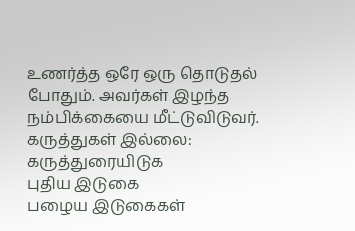உணர்த்த ஒரே ஒரு தொடுதல் போதும். அவர்கள் இழந்த நம்பிக்கையை மீட்டுவிடுவர்.
கருத்துகள் இல்லை:
கருத்துரையிடுக
புதிய இடுகை
பழைய இடுகைகள்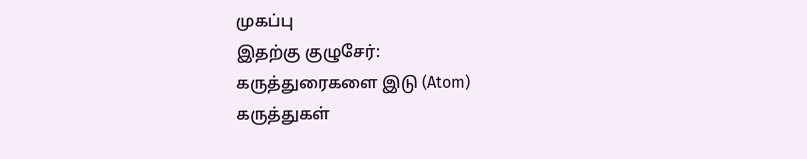முகப்பு
இதற்கு குழுசேர்:
கருத்துரைகளை இடு (Atom)
கருத்துகள்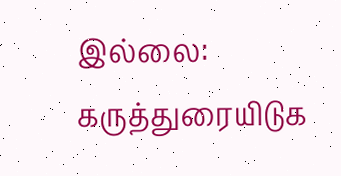இல்லை:
கருத்துரையிடுக